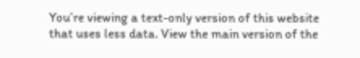You’re viewing a text-only version of this website that uses less data. View the main version of the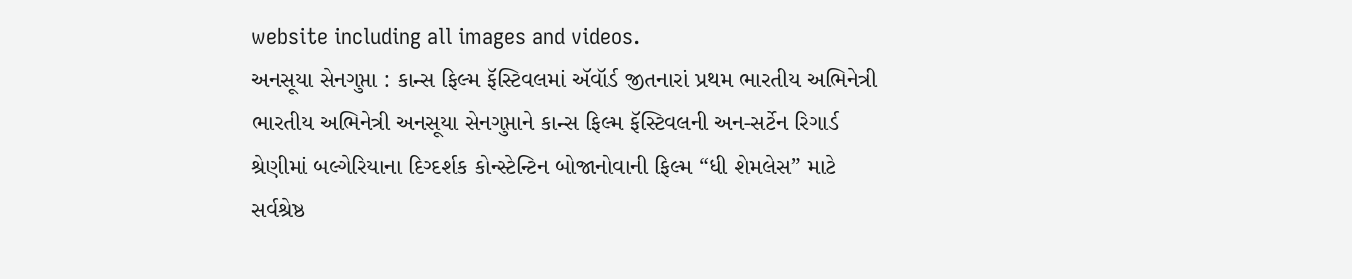website including all images and videos.
અનસૂયા સેનગુપ્તા : કાન્સ ફિલ્મ ફૅસ્ટિવલમાં ઍવૉર્ડ જીતનારાં પ્રથમ ભારતીય અભિનેત્રી
ભારતીય અભિનેત્રી અનસૂયા સેનગુપ્તાને કાન્સ ફિલ્મ ફૅસ્ટિવલની અન-સર્ટેન રિગાર્ડ શ્રેણીમાં બલ્ગેરિયાના દિગ્દર્શક કોન્સ્ટેન્ટિન બોજાનોવાની ફિલ્મ “ધી શેમલેસ” માટે સર્વશ્રેષ્ઠ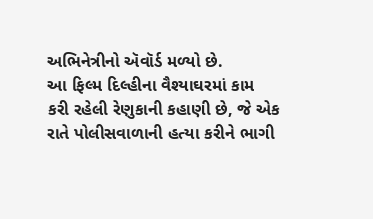અભિનેત્રીનો ઍવૉર્ડ મળ્યો છે.
આ ફિલ્મ દિલ્હીના વૈશ્યાઘરમાં કામ કરી રહેલી રેણુકાની કહાણી છે, જે એક રાતે પોલીસવાળાની હત્યા કરીને ભાગી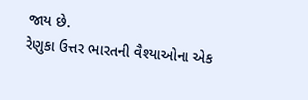જાય છે.
રેણુકા ઉત્તર ભારતની વૈશ્યાઓના એક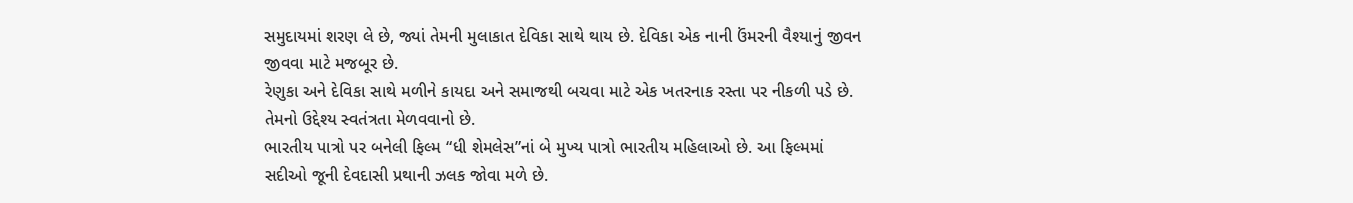સમુદાયમાં શરણ લે છે, જ્યાં તેમની મુલાકાત દેવિકા સાથે થાય છે. દેવિકા એક નાની ઉંમરની વૈશ્યાનું જીવન જીવવા માટે મજબૂર છે.
રેણુકા અને દેવિકા સાથે મળીને કાયદા અને સમાજથી બચવા માટે એક ખતરનાક રસ્તા પર નીકળી પડે છે. તેમનો ઉદ્દેશ્ય સ્વતંત્રતા મેળવવાનો છે.
ભારતીય પાત્રો પર બનેલી ફિલ્મ “ધી શેમલેસ”નાં બે મુખ્ય પાત્રો ભારતીય મહિલાઓ છે. આ ફિલ્મમાં સદીઓ જૂની દેવદાસી પ્રથાની ઝલક જોવા મળે છે.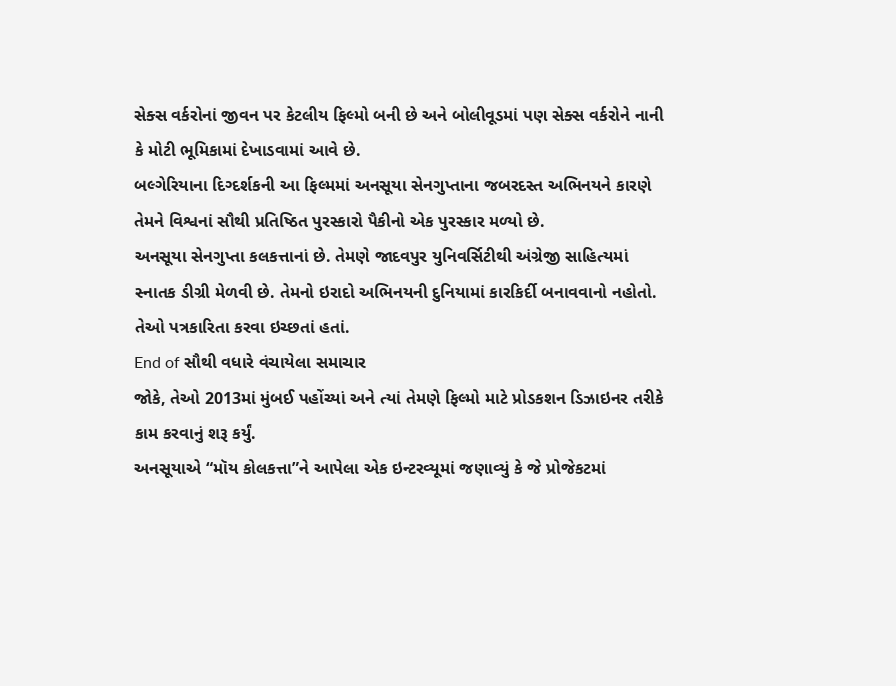સેક્સ વર્કરોનાં જીવન પર કેટલીય ફિલ્મો બની છે અને બોલીવૂડમાં પણ સેક્સ વર્કરોને નાની કે મોટી ભૂમિકામાં દેખાડવામાં આવે છે.
બલ્ગેરિયાના દિગ્દર્શકની આ ફિલ્મમાં અનસૂયા સેનગુપ્તાના જબરદસ્ત અભિનયને કારણે તેમને વિશ્વનાં સૌથી પ્રતિષ્ઠિત પુરસ્કારો પૈકીનો એક પુરસ્કાર મળ્યો છે.
અનસૂયા સેનગુપ્તા કલકત્તાનાં છે. તેમણે જાદવપુર યુનિવર્સિટીથી અંગ્રેજી સાહિત્યમાં સ્નાતક ડીગ્રી મેળવી છે. તેમનો ઇરાદો અભિનયની દુનિયામાં કારકિર્દી બનાવવાનો નહોતો. તેઓ પત્રકારિતા કરવા ઇચ્છતાં હતાં.
End of સૌથી વધારે વંચાયેલા સમાચાર
જોકે, તેઓ 2013માં મુંબઈ પહોંચ્યાં અને ત્યાં તેમણે ફિલ્મો માટે પ્રોડકશન ડિઝાઇનર તરીકે કામ કરવાનું શરૂ કર્યું.
અનસૂયાએ “મૉય કોલકત્તા”ને આપેલા એક ઇન્ટરવ્યૂમાં જણાવ્યું કે જે પ્રોજેકટમાં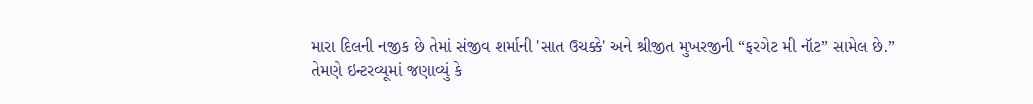મારા દિલની નજીક છે તેમાં સંજીવ શર્માની 'સાત ઉચક્કે' અને શ્રીજીત મુખરજીની “ફરગેટ મી નૉટ” સામેલ છે.”
તેમણે ઇન્ટરવ્યૂમાં જણાવ્યું કે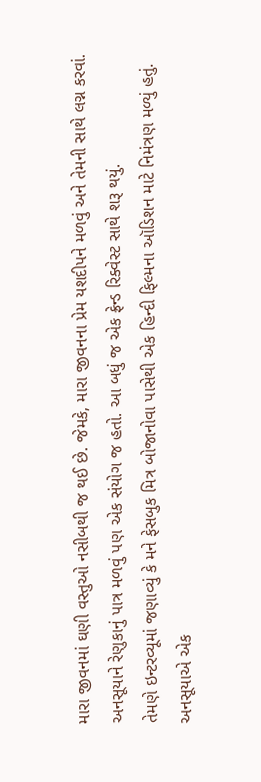મારા જીવનમાં ઘણી વસ્તુઓ નસીબથી જ થઈ છે. જેમકે, મારા જીવનના પ્રેમ યશદીપને મળવું અને તેમની સાથે લગ્ન કરવાં.
અનસૂયાને રેણુકાનું પાત્ર મળવું પણ એક સંયોગ જ હતો. આ બધું જ એક ફ્રેન્ડ રિક્વેસ્ટ સાથે શરૂ થયું.
તેમણે ઇન્ટરવ્યૂમાં જણાવ્યું કે મને ફેસબુક મિત્ર બોજાનોવા પાસેથી એક હિન્દી ફિલ્મના ઑડિશન માટે નિમંત્રણ મળ્યું હતું.
અનસૂયાએ એક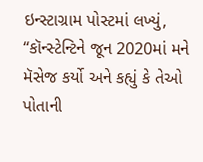ઇન્સ્ટાગ્રામ પોસ્ટમાં લખ્યું, “કૉન્સ્ટેન્ટિને જૂન 2020માં મને મૅસેજ કર્યો અને કહ્યું કે તેઓ પોતાની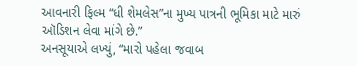આવનારી ફિલ્મ “ધી શેમલેસ”ના મુખ્ય પાત્રની ભૂમિકા માટે મારું ઑડિશન લેવા માંગે છે.”
અનસૂયાએ લખ્યું, “મારો પહેલા જવાબ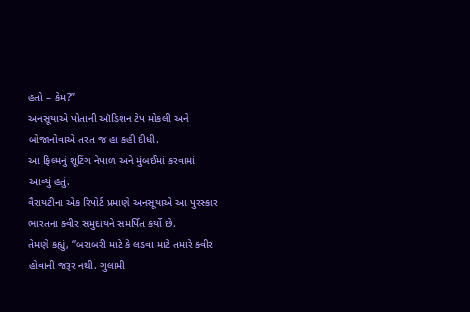હતો – કેમ?”
અનસૂયાએ પોતાની ઑડિશન ટેપ મોકલી અને બોજાનોવાએ તરત જ હા કહી દીધી.
આ ફિલ્મનું શૂટિંગ નેપાળ અને મુંબઈમાં કરવામાં આવ્યું હતું.
વૈરાયટીના એક રિપોર્ટ પ્રમાણે અનસૂયાએ આ પુરસ્કાર ભારતના ક્વીર સમુદાયને સમર્પિત કર્યો છે.
તેમણે કહ્યું, “બરાબરી માટે કે લડવા માટે તમારે ક્વીર હોવાની જરૂર નથી. ગુલામી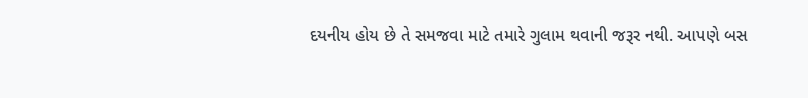દયનીય હોય છે તે સમજવા માટે તમારે ગુલામ થવાની જરૂર નથી. આપણે બસ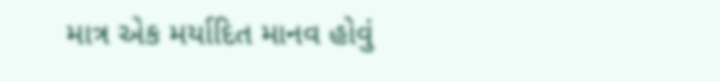માત્ર એક મર્યાદિત માનવ હોવું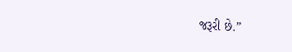જરૂરી છે.”